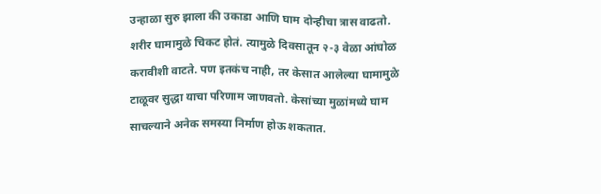उन्हाळा सुरु झाला की उकाडा आणि घाम दोन्हीचा त्रास वाढतो. शरीर घामामुळे चिकट होतं. त्यामुळे दिवसातून २-३ वेळा आंघोळ करावीशी वाटते. पण इतकंच नाही, तर केसात आलेल्या घामामुळे टाळूवर सुद्धा याचा परिणाम जाणवतो. केसांच्या मुळांमध्ये घाम साचल्याने अनेक समस्या निर्माण होऊ शकतात.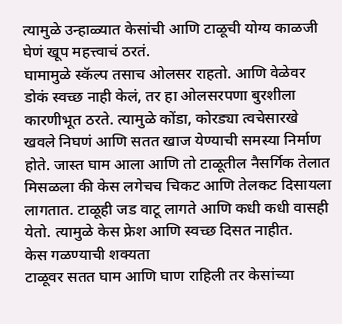त्यामुळे उन्हाळ्यात केसांची आणि टाळूची योग्य काळजी घेणं खूप महत्त्वाचं ठरतं.
घामामुळे स्कॅल्प तसाच ओलसर राहतो. आणि वेळेवर डोकं स्वच्छ नाही केलं, तर हा ओलसरपणा बुरशीला कारणीभूत ठरते. त्यामुळे कोंडा, कोरड्या त्वचेसारखे खवले निघणं आणि सतत खाज येण्याची समस्या निर्माण होते. जास्त घाम आला आणि तो टाळूतील नैसर्गिक तेलात मिसळला की केस लगेचच चिकट आणि तेलकट दिसायला लागतात. टाळूही जड वाटू लागते आणि कधी कधी वासही येतो. त्यामुळे केस फ्रेश आणि स्वच्छ दिसत नाहीत.
केस गळण्याची शक्यता
टाळूवर सतत घाम आणि घाण राहिली तर केसांच्या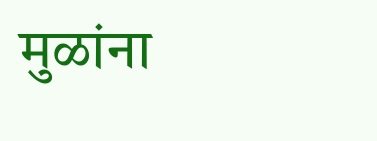मुळांना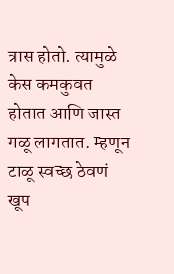त्रास होतो. त्यामुळे केस कमकुवत होतात आणि जास्त गळू लागतात. म्हणून टाळू स्वच्छ ठेवणं खूप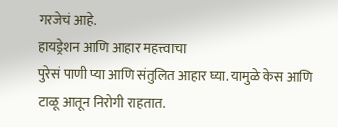गरजेचं आहे.
हायड्रेशन आणि आहार महत्त्वाचा
पुरेसं पाणी प्या आणि संतुलित आहार घ्या. यामुळे केस आणि टाळू आतून निरोगी राहतात.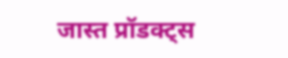जास्त प्रॉडक्ट्स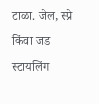टाळा. जेल, स्प्रे किंवा जड स्टायलिंग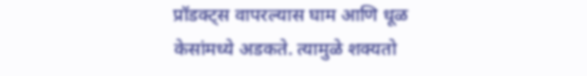प्रॉडक्ट्स वापरल्यास घाम आणि धूळ केसांमध्ये अडकते. त्यामुळे शक्यतो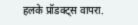हलके प्रॉडक्ट्स वापरा.